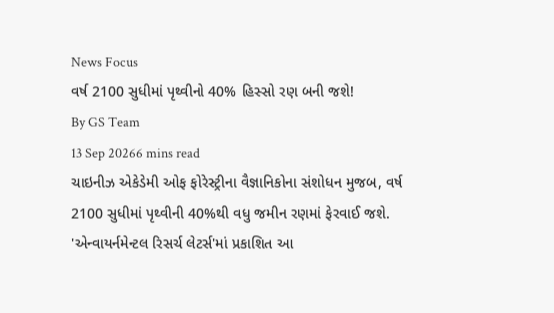News Focus
વર્ષ 2100 સુધીમાં પૃથ્વીનો 40% હિસ્સો રણ બની જશે!
By GS Team
13 Sep 20266 mins read
ચાઇનીઝ એકેડેમી ઓફ ફોરેસ્ટ્રીના વૈજ્ઞાનિકોના સંશોધન મુજબ, વર્ષ 2100 સુધીમાં પૃથ્વીની 40%થી વધુ જમીન રણમાં ફેરવાઈ જશે. 'એન્વાયર્નમેન્ટલ રિસર્ચ લેટર્સ'માં પ્રકાશિત આ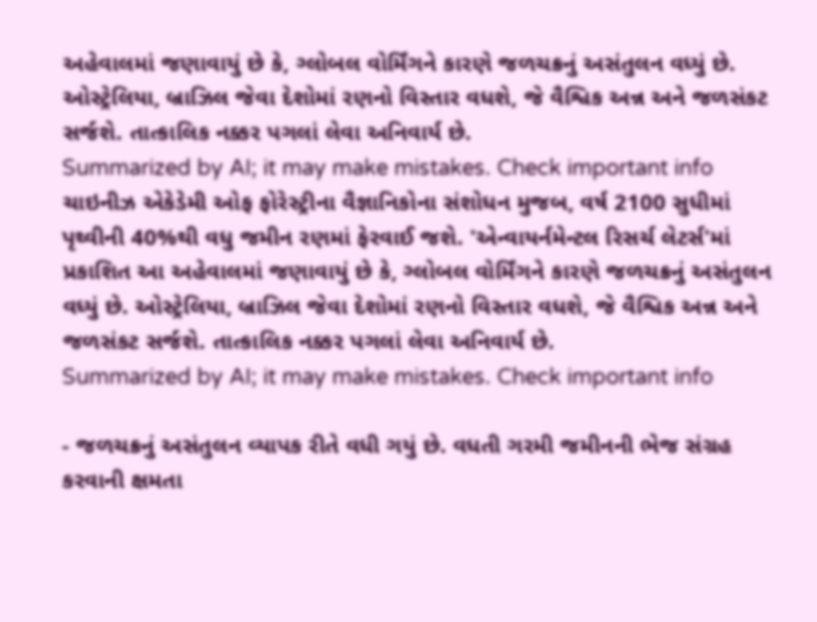અહેવાલમાં જણાવાયું છે કે, ગ્લોબલ વોર્મિંગને કારણે જળચક્રનું અસંતુલન વધ્યું છે. ઓસ્ટ્રેલિયા, બ્રાઝિલ જેવા દેશોમાં રણનો વિસ્તાર વધશે, જે વૈશ્વિક અન્ન અને જળસંકટ સર્જશે. તાત્કાલિક નક્કર પગલાં લેવા અનિવાર્ય છે.
Summarized by AI; it may make mistakes. Check important info
ચાઇનીઝ એકેડેમી ઓફ ફોરેસ્ટ્રીના વૈજ્ઞાનિકોના સંશોધન મુજબ, વર્ષ 2100 સુધીમાં પૃથ્વીની 40%થી વધુ જમીન રણમાં ફેરવાઈ જશે. 'એન્વાયર્નમેન્ટલ રિસર્ચ લેટર્સ'માં પ્રકાશિત આ અહેવાલમાં જણાવાયું છે કે, ગ્લોબલ વોર્મિંગને કારણે જળચક્રનું અસંતુલન વધ્યું છે. ઓસ્ટ્રેલિયા, બ્રાઝિલ જેવા દેશોમાં રણનો વિસ્તાર વધશે, જે વૈશ્વિક અન્ન અને જળસંકટ સર્જશે. તાત્કાલિક નક્કર પગલાં લેવા અનિવાર્ય છે.
Summarized by AI; it may make mistakes. Check important info

- જળચક્રનું અસંતુલન વ્યાપક રીતે વધી ગયું છે. વધતી ગરમી જમીનની ભેજ સંગ્રહ કરવાની ક્ષમતા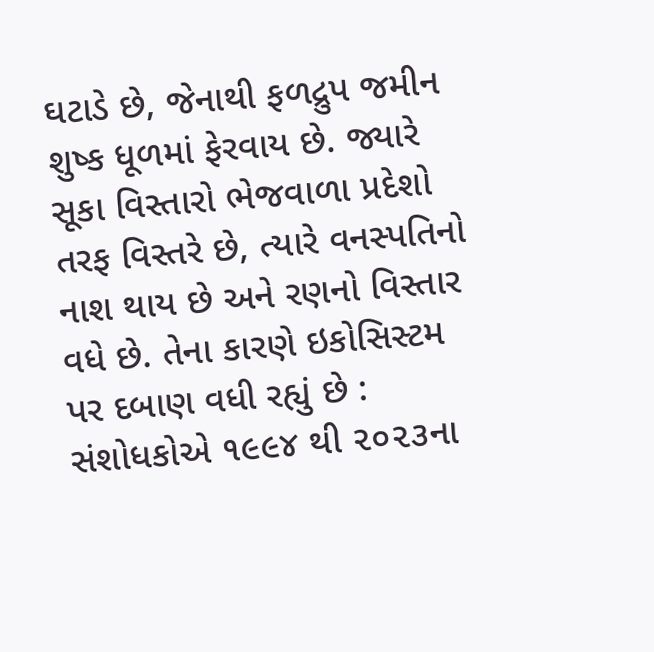ઘટાડે છે, જેનાથી ફળદ્રુપ જમીન શુષ્ક ધૂળમાં ફેરવાય છે. જ્યારે સૂકા વિસ્તારો ભેજવાળા પ્રદેશો તરફ વિસ્તરે છે, ત્યારે વનસ્પતિનો નાશ થાય છે અને રણનો વિસ્તાર વધે છે. તેના કારણે ઇકોસિસ્ટમ પર દબાણ વધી રહ્યું છે : સંશોધકોએ ૧૯૯૪ થી ૨૦૨૩ના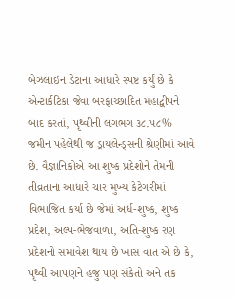બેઝલાઇન ડેટાના આધારે સ્પષ્ટ કર્યું છે કે એન્ટાર્કટિકા જેવા બરફાચ્છાદિત મહાદ્વીપને બાદ કરતાં, પૃથ્વીની લગભગ ૩૮.૫૮% જમીન પહેલેથી જ ડ્રાયલેન્ડ્સની શ્રેણીમાં આવે છે. વૈજ્ઞાનિકોએ આ શુષ્ક પ્રદેશોને તેમની તીવ્રતાના આધારે ચાર મુખ્ય કેટેગરીમાં વિભાજિત કર્યા છે જેમાં અર્ધ-શુષ્ક, શુષ્ક પ્રદેશ, અલ્પ-ભેજવાળા, અતિ-શુષ્ક રણ પ્રદેશનો સમાવેશ થાય છે ખાસ વાત એ છે કે, પૃથ્વી આપણને હજુ પણ સંકેતો અને તક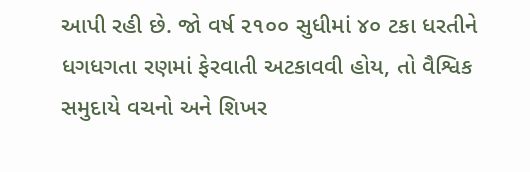આપી રહી છે. જો વર્ષ ૨૧૦૦ સુધીમાં ૪૦ ટકા ધરતીને ધગધગતા રણમાં ફેરવાતી અટકાવવી હોય, તો વૈશ્વિક સમુદાયે વચનો અને શિખર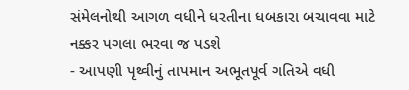સંમેલનોથી આગળ વધીને ધરતીના ધબકારા બચાવવા માટે નક્કર પગલા ભરવા જ પડશે
- આપણી પૃથ્વીનું તાપમાન અભૂતપૂર્વ ગતિએ વધી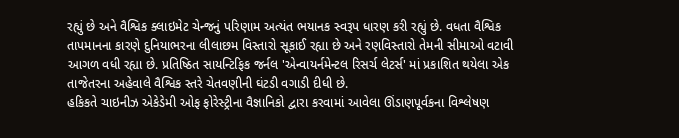રહ્યું છે અને વૈશ્વિક ક્લાઇમેટ ચેન્જનું પરિણામ અત્યંત ભયાનક સ્વરૂપ ધારણ કરી રહ્યું છે. વધતા વૈશ્વિક તાપમાનના કારણે દુનિયાભરના લીલાછમ વિસ્તારો સૂકાઈ રહ્યા છે અને રણવિસ્તારો તેમની સીમાઓ વટાવી આગળ વધી રહ્યા છે. પ્રતિષ્ઠિત સાયન્ટિફિક જર્નલ 'એન્વાયર્નમેન્ટલ રિસર્ચ લેટર્સ' માં પ્રકાશિત થયેલા એક તાજેતરના અહેવાલે વૈશ્વિક સ્તરે ચેતવણીની ઘંટડી વગાડી દીધી છે.
હકિકતે ચાઇનીઝ એકેડેમી ઓફ ફોરેસ્ટ્રીના વૈજ્ઞાનિકો દ્વારા કરવામાં આવેલા ઊંડાણપૂર્વકના વિશ્લેષણ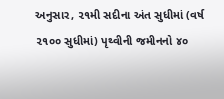અનુસાર, ૨૧મી સદીના અંત સુધીમાં (વર્ષ ૨૧૦૦ સુધીમાં) પૃથ્વીની જમીનનો ૪૦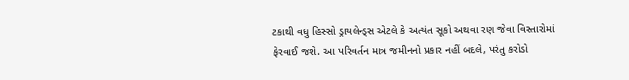ટકાથી વધુ હિસ્સો ડ્રાયલેન્ડ્સ એટલે કે અત્યંત સૂકો અથવા રણ જેવા વિસ્તારોમાં ફેરવાઈ જશે. આ પરિવર્તન માત્ર જમીનનો પ્રકાર નહીં બદલે, પરંતુ કરોડો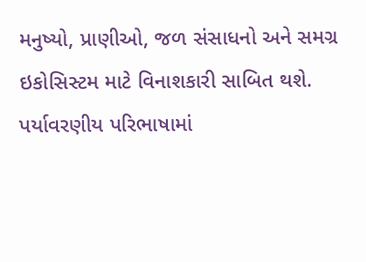મનુષ્યો, પ્રાણીઓ, જળ સંસાધનો અને સમગ્ર ઇકોસિસ્ટમ માટે વિનાશકારી સાબિત થશે. પર્યાવરણીય પરિભાષામાં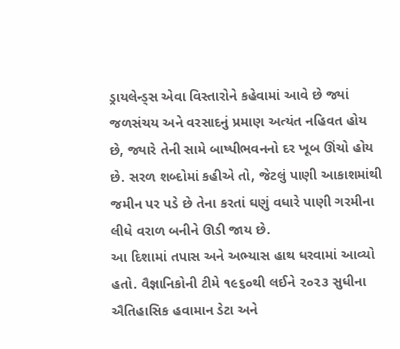ડ્રાયલેન્ડ્સ એવા વિસ્તારોને કહેવામાં આવે છે જ્યાં જળસંચય અને વરસાદનું પ્રમાણ અત્યંત નહિવત હોય છે, જ્યારે તેની સામે બાષ્પીભવનનો દર ખૂબ ઊંચો હોય છે. સરળ શબ્દોમાં કહીએ તો, જેટલું પાણી આકાશમાંથી જમીન પર પડે છે તેના કરતાં ઘણું વધારે પાણી ગરમીના લીધે વરાળ બનીને ઊડી જાય છે.
આ દિશામાં તપાસ અને અભ્યાસ હાથ ધરવામાં આવ્યો હતો. વૈજ્ઞાનિકોની ટીમે ૧૯૬૦થી લઈને ૨૦૨૩ સુધીના ઐતિહાસિક હવામાન ડેટા અને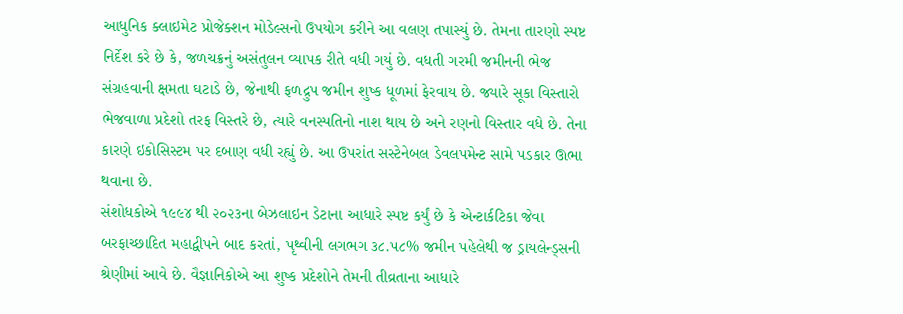આધુનિક ક્લાઇમેટ પ્રોજેક્શન મોડેલ્સનો ઉપયોગ કરીને આ વલણ તપાસ્યું છે. તેમના તારણો સ્પષ્ટ નિર્દેશ કરે છે કે, જળચક્રનું અસંતુલન વ્યાપક રીતે વધી ગયું છે. વધતી ગરમી જમીનની ભેજ સંગ્રહવાની ક્ષમતા ઘટાડે છે, જેનાથી ફળદ્રુપ જમીન શુષ્ક ધૂળમાં ફેરવાય છે. જ્યારે સૂકા વિસ્તારો ભેજવાળા પ્રદેશો તરફ વિસ્તરે છે, ત્યારે વનસ્પતિનો નાશ થાય છે અને રણનો વિસ્તાર વધે છે. તેના કારણે ઇકોસિસ્ટમ પર દબાણ વધી રહ્યું છે. આ ઉપરાંત સસ્ટેનેબલ ડેવલપમેન્ટ સામે પડકાર ઊભા થવાના છે.
સંશોધકોએ ૧૯૯૪ થી ૨૦૨૩ના બેઝલાઇન ડેટાના આધારે સ્પષ્ટ કર્યું છે કે એન્ટાર્કટિકા જેવા બરફાચ્છાદિત મહાદ્વીપને બાદ કરતાં, પૃથ્વીની લગભગ ૩૮.૫૮% જમીન પહેલેથી જ ડ્રાયલેન્ડ્સની શ્રેણીમાં આવે છે. વૈજ્ઞાનિકોએ આ શુષ્ક પ્રદેશોને તેમની તીવ્રતાના આધારે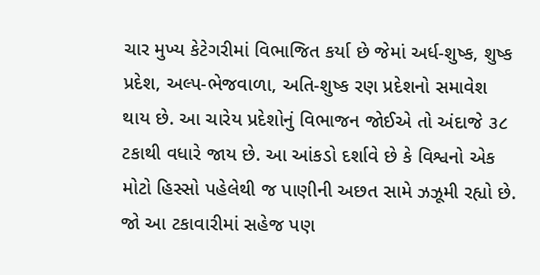ચાર મુખ્ય કેટેગરીમાં વિભાજિત કર્યા છે જેમાં અર્ધ-શુષ્ક, શુષ્ક પ્રદેશ, અલ્પ-ભેજવાળા, અતિ-શુષ્ક રણ પ્રદેશનો સમાવેશ થાય છે. આ ચારેય પ્રદેશોનું વિભાજન જોઈએ તો અંદાજે ૩૮ ટકાથી વધારે જાય છે. આ આંકડો દર્શાવે છે કે વિશ્વનો એક મોટો હિસ્સો પહેલેથી જ પાણીની અછત સામે ઝઝૂમી રહ્યો છે. જો આ ટકાવારીમાં સહેજ પણ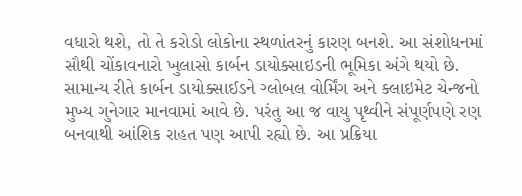વધારો થશે, તો તે કરોડો લોકોના સ્થળાંતરનું કારણ બનશે. આ સંશોધનમાં સૌથી ચોંકાવનારો ખુલાસો કાર્બન ડાયોક્સાઇડની ભૂમિકા અંગે થયો છે.
સામાન્ય રીતે કાર્બન ડાયોક્સાઈડને ગ્લોબલ વોર્મિંગ અને ક્લાઇમેટ ચેન્જનો મુખ્ય ગુનેગાર માનવામાં આવે છે. પરંતુ આ જ વાયુ પૃથ્વીને સંપૂર્ણપણે રણ બનવાથી આંશિક રાહત પણ આપી રહ્યો છે. આ પ્રક્રિયા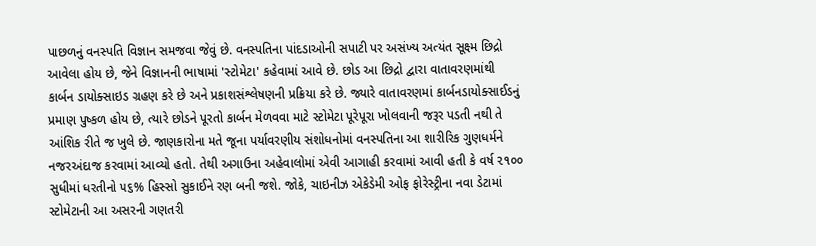પાછળનું વનસ્પતિ વિજ્ઞાન સમજવા જેવું છે. વનસ્પતિના પાંદડાઓની સપાટી પર અસંખ્ય અત્યંત સૂક્ષ્મ છિદ્રો આવેલા હોય છે, જેને વિજ્ઞાનની ભાષામાં 'સ્ટોમેટા' કહેવામાં આવે છે. છોડ આ છિદ્રો દ્વારા વાતાવરણમાંથી કાર્બન ડાયોક્સાઇડ ગ્રહણ કરે છે અને પ્રકાશસંશ્લેષણની પ્રક્રિયા કરે છે. જ્યારે વાતાવરણમાં કાર્બનડાયોક્સાઈડનું પ્રમાણ પુષ્કળ હોય છે, ત્યારે છોડને પૂરતો કાર્બન મેળવવા માટે સ્ટોમેટા પૂરેપૂરા ખોલવાની જરૂર પડતી નથી તે આંશિક રીતે જ ખુલે છે. જાણકારોના મતે જૂના પર્યાવરણીય સંશોધનોમાં વનસ્પતિના આ શારીરિક ગુણધર્મને નજરઅંદાજ કરવામાં આવ્યો હતો. તેથી અગાઉના અહેવાલોમાં એવી આગાહી કરવામાં આવી હતી કે વર્ષ ૨૧૦૦ સુધીમાં ધરતીનો ૫૬% હિસ્સો સુકાઈને રણ બની જશે. જોકે, ચાઇનીઝ એકેડેમી ઓફ ફોરેસ્ટ્રીના નવા ડેટામાં સ્ટોમેટાની આ અસરની ગણતરી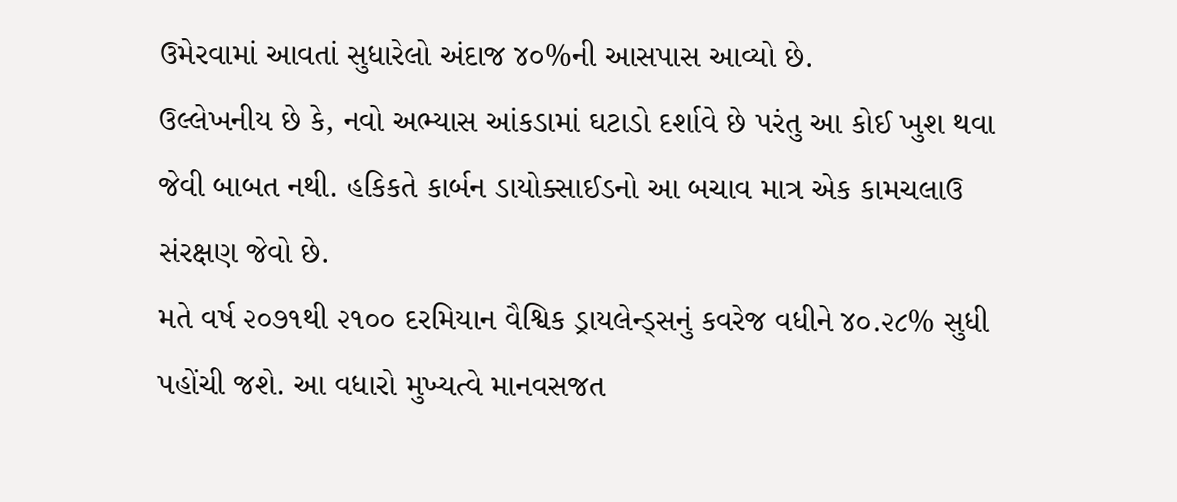ઉમેરવામાં આવતાં સુધારેલો અંદાજ ૪૦%ની આસપાસ આવ્યો છે.
ઉલ્લેખનીય છે કે, નવો અભ્યાસ આંકડામાં ઘટાડો દર્શાવે છે પરંતુ આ કોઈ ખુશ થવા જેવી બાબત નથી. હકિકતે કાર્બન ડાયોક્સાઈડનો આ બચાવ માત્ર એક કામચલાઉ સંરક્ષણ જેવો છે.
મતે વર્ષ ૨૦૭૧થી ૨૧૦૦ દરમિયાન વૈશ્વિક ડ્રાયલેન્ડ્સનું કવરેજ વધીને ૪૦.૨૮% સુધી પહોંચી જશે. આ વધારો મુખ્યત્વે માનવસજત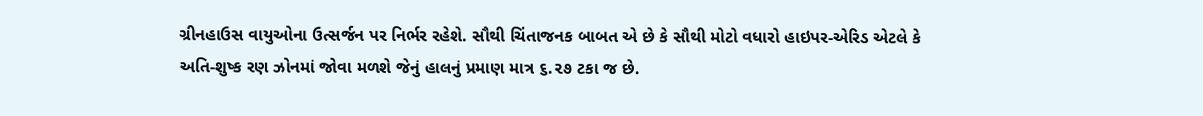ગ્રીનહાઉસ વાયુઓના ઉત્સર્જન પર નિર્ભર રહેશે. સૌથી ચિંતાજનક બાબત એ છે કે સૌથી મોટો વધારો હાઇપર-એરિડ એટલે કે અતિ-શુષ્ક રણ ઝોનમાં જોવા મળશે જેનું હાલનું પ્રમાણ માત્ર ૬.૨૭ ટકા જ છે.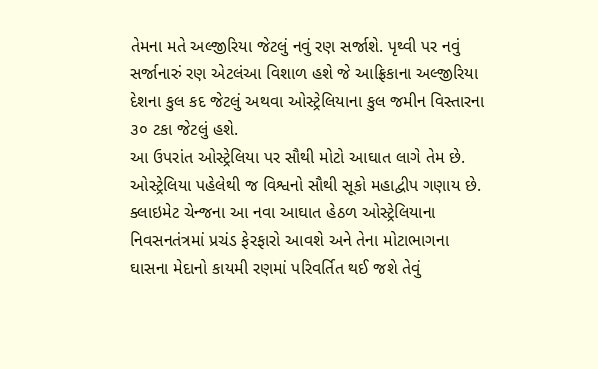તેમના મતે અલ્જીરિયા જેટલું નવું રણ સર્જાશે. પૃથ્વી પર નવું સર્જાનારું રણ એટલંઆ વિશાળ હશે જે આફ્રિકાના અલ્જીરિયા દેશના કુલ કદ જેટલું અથવા ઓસ્ટ્રેલિયાના કુલ જમીન વિસ્તારના ૩૦ ટકા જેટલું હશે.
આ ઉપરાંત ઓસ્ટ્રેલિયા પર સૌથી મોટો આઘાત લાગે તેમ છે. ઓસ્ટ્રેલિયા પહેલેથી જ વિશ્વનો સૌથી સૂકો મહાદ્વીપ ગણાય છે. ક્લાઇમેટ ચેન્જના આ નવા આઘાત હેઠળ ઓસ્ટ્રેલિયાના નિવસનતંત્રમાં પ્રચંડ ફેરફારો આવશે અને તેના મોટાભાગના ઘાસના મેદાનો કાયમી રણમાં પરિવર્તિત થઈ જશે તેવું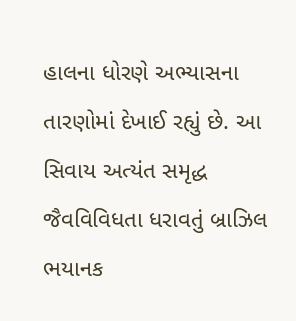હાલના ધોરણે અભ્યાસના તારણોમાં દેખાઈ રહ્યું છે. આ સિવાય અત્યંત સમૃદ્ધ જૈવવિવિધતા ધરાવતું બ્રાઝિલ ભયાનક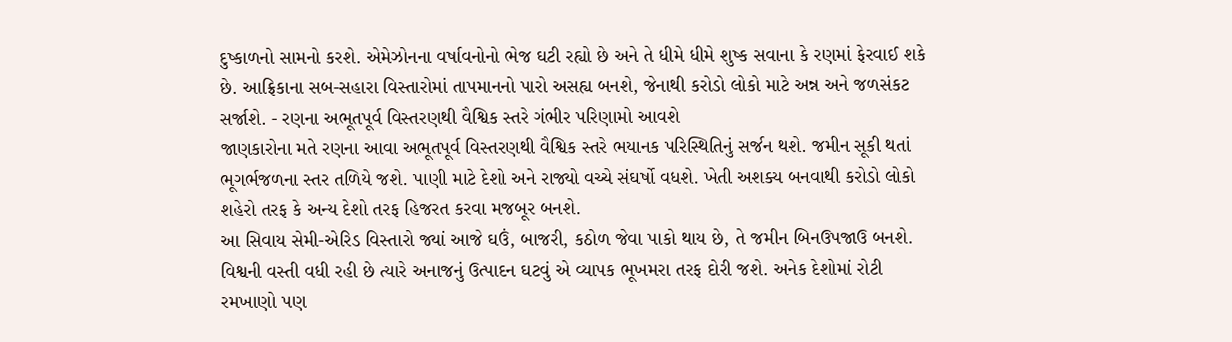દુષ્કાળનો સામનો કરશે. એમેઝોનના વર્ષાવનોનો ભેજ ઘટી રહ્યો છે અને તે ધીમે ધીમે શુષ્ક સવાના કે રણમાં ફેરવાઈ શકે છે. આફ્રિકાના સબ-સહારા વિસ્તારોમાં તાપમાનનો પારો અસહ્ય બનશે, જેનાથી કરોડો લોકો માટે અન્ન અને જળસંકટ સર્જાશે. - રણના અભૂતપૂર્વ વિસ્તરણથી વૈશ્વિક સ્તરે ગંભીર પરિણામો આવશે
જાણકારોના મતે રણના આવા અભૂતપૂર્વ વિસ્તરણથી વૈશ્વિક સ્તરે ભયાનક પરિસ્થિતિનું સર્જન થશે. જમીન સૂકી થતાં ભૂગર્ભજળના સ્તર તળિયે જશે. પાણી માટે દેશો અને રાજ્યો વચ્ચે સંઘર્ષો વધશે. ખેતી અશક્ય બનવાથી કરોડો લોકો શહેરો તરફ કે અન્ય દેશો તરફ હિજરત કરવા મજબૂર બનશે.
આ સિવાય સેમી-એરિડ વિસ્તારો જ્યાં આજે ઘઉં, બાજરી, કઠોળ જેવા પાકો થાય છે, તે જમીન બિનઉપજાઉ બનશે. વિશ્વની વસ્તી વધી રહી છે ત્યારે અનાજનું ઉત્પાદન ઘટવું એ વ્યાપક ભૂખમરા તરફ દોરી જશે. અનેક દેશોમાં રોટી રમખાણો પણ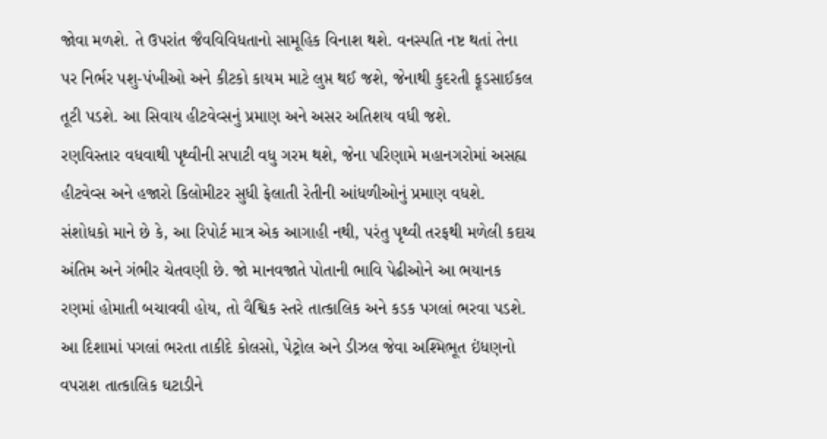જોવા મળશે. તે ઉપરાંત જૈવવિવિધતાનો સામૂહિક વિનાશ થશે. વનસ્પતિ નષ્ટ થતાં તેના પર નિર્ભર પશુ-પંખીઓ અને કીટકો કાયમ માટે લુપ્ત થઈ જશે, જેનાથી કુદરતી ફૂડસાઈકલ તૂટી પડશે. આ સિવાય હીટવેવ્સનું પ્રમાણ અને અસર અતિશય વધી જશે.
રણવિસ્તાર વધવાથી પૃથ્વીની સપાટી વધુ ગરમ થશે, જેના પરિણામે મહાનગરોમાં અસહ્ય હીટવેવ્સ અને હજારો કિલોમીટર સુધી ફેલાતી રેતીની આંધળીઓનું પ્રમાણ વધશે. સંશોધકો માને છે કે, આ રિપોર્ટ માત્ર એક આગાહી નથી, પરંતુ પૃથ્વી તરફથી મળેલી કદાચ અંતિમ અને ગંભીર ચેતવણી છે. જો માનવજાતે પોતાની ભાવિ પેઢીઓને આ ભયાનક રણમાં હોમાતી બચાવવી હોય, તો વૈશ્વિક સ્તરે તાત્કાલિક અને કડક પગલાં ભરવા પડશે. આ દિશામાં પગલાં ભરતા તાકીદે કોલસો, પેટ્રોલ અને ડીઝલ જેવા અશ્મિભૂત ઇંધણનો વપરાશ તાત્કાલિક ઘટાડીને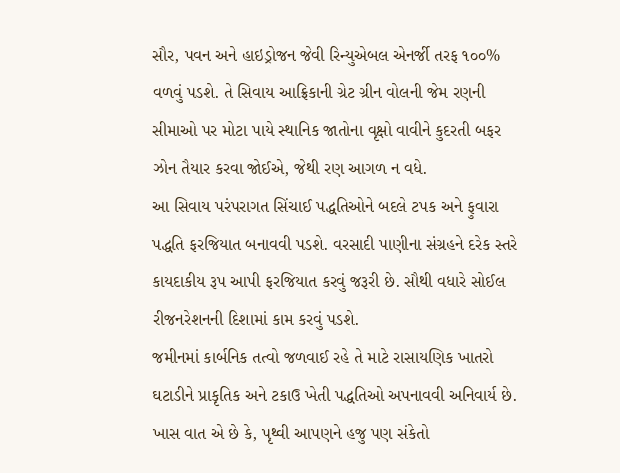સૌર, પવન અને હાઇડ્રોજન જેવી રિન્યુએબલ એનર્જી તરફ ૧૦૦% વળવું પડશે. તે સિવાય આફ્રિકાની ગ્રેટ ગ્રીન વોલની જેમ રણની સીમાઓ પર મોટા પાયે સ્થાનિક જાતોના વૃક્ષો વાવીને કુદરતી બફર ઝોન તૈયાર કરવા જોઈએ, જેથી રણ આગળ ન વધે.
આ સિવાય પરંપરાગત સિંચાઈ પદ્ધતિઓને બદલે ટપક અને ફુવારા પદ્ધતિ ફરજિયાત બનાવવી પડશે. વરસાદી પાણીના સંગ્રહને દરેક સ્તરે કાયદાકીય રૂપ આપી ફરજિયાત કરવું જરૂરી છે. સૌથી વધારે સોઈલ રીજનરેશનની દિશામાં કામ કરવું પડશે.
જમીનમાં કાર્બનિક તત્વો જળવાઈ રહે તે માટે રાસાયણિક ખાતરો ઘટાડીને પ્રાકૃતિક અને ટકાઉ ખેતી પદ્ધતિઓ અપનાવવી અનિવાર્ય છે. ખાસ વાત એ છે કે, પૃથ્વી આપણને હજુ પણ સંકેતો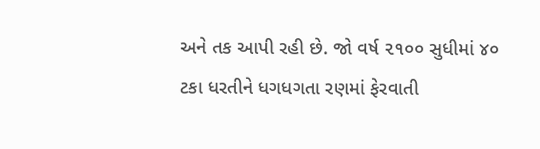અને તક આપી રહી છે. જો વર્ષ ૨૧૦૦ સુધીમાં ૪૦ ટકા ધરતીને ધગધગતા રણમાં ફેરવાતી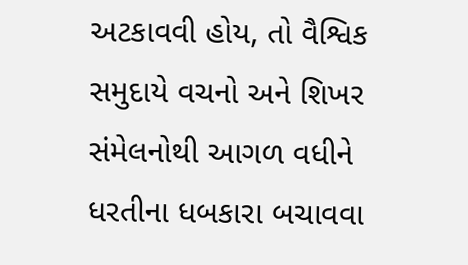અટકાવવી હોય, તો વૈશ્વિક સમુદાયે વચનો અને શિખર સંમેલનોથી આગળ વધીને ધરતીના ધબકારા બચાવવા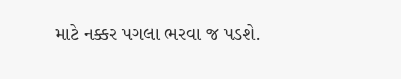માટે નક્કર પગલા ભરવા જ પડશે.